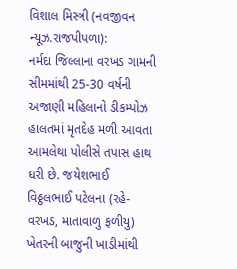વિશાલ મિસ્ત્રી (નવજીવન ન્યૂઝ.રાજપીપળા):
નર્મદા જિલ્લાના વરખડ ગામની સીમમાંથી 25-30 વર્ષની અજાણી મહિલાનો ડીકમ્પોઝ હાલતમાં મૃતદેહ મળી આવતા આમલેથા પોલીસે તપાસ હાથ ધરી છે. જયેશભાઈ વિઠ્ઠલભાઈ પટેલના (રહે- વરખડ, માતાવાળુ ફળીયુ) ખેતરની બાજુની ખાડીમાંથી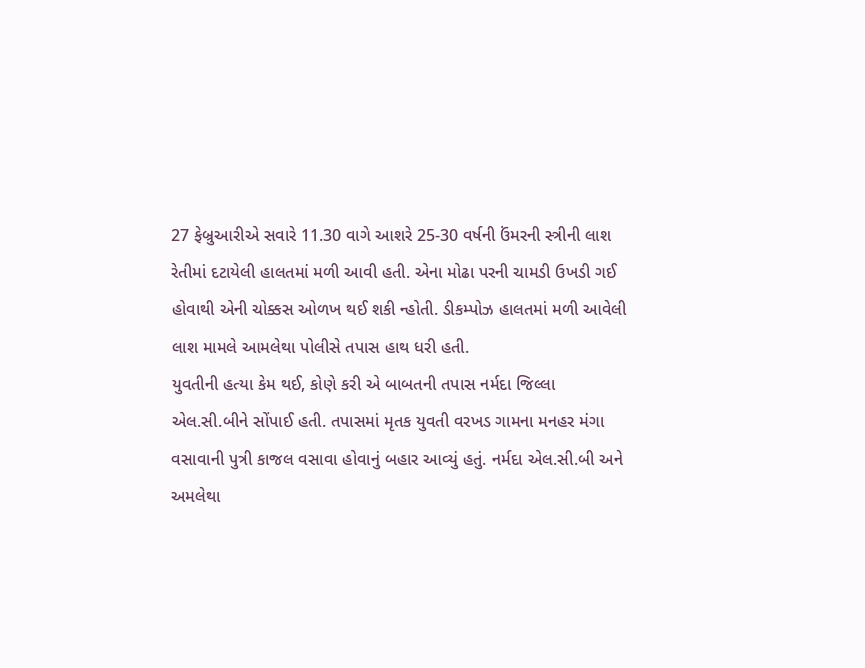27 ફેબ્રુઆરીએ સવારે 11.30 વાગે આશરે 25-30 વર્ષની ઉંમરની સ્ત્રીની લાશ રેતીમાં દટાયેલી હાલતમાં મળી આવી હતી. એના મોઢા પરની ચામડી ઉખડી ગઈ હોવાથી એની ચોક્કસ ઓળખ થઈ શકી ન્હોતી. ડીકમ્પોઝ હાલતમાં મળી આવેલી લાશ મામલે આમલેથા પોલીસે તપાસ હાથ ધરી હતી.
યુવતીની હત્યા કેમ થઈ, કોણે કરી એ બાબતની તપાસ નર્મદા જિલ્લા એલ.સી.બીને સોંપાઈ હતી. તપાસમાં મૃતક યુવતી વરખડ ગામના મનહર મંગા વસાવાની પુત્રી કાજલ વસાવા હોવાનું બહાર આવ્યું હતું. નર્મદા એલ.સી.બી અને અમલેથા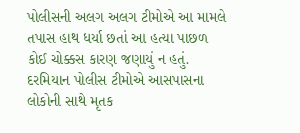પોલીસની અલગ અલગ ટીમોએ આ મામલે તપાસ હાથ ધર્યા છતાં આ હત્યા પાછળ કોઈ ચોક્કસ કારણ જણાયું ન હતું. દરમિયાન પોલીસ ટીમોએ આસપાસના લોકોની સાથે મૃતક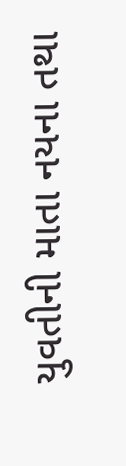યુવતીની માતા નયના તથા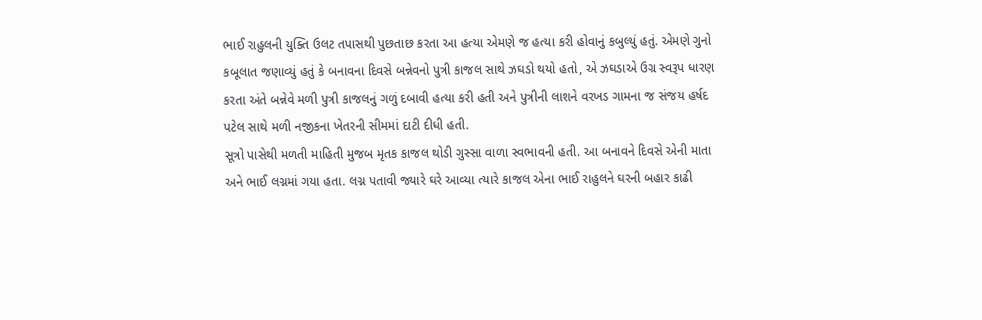ભાઈ રાહુલની યુક્તિ ઉલટ તપાસથી પુછતાછ કરતા આ હત્યા એમણે જ હત્યા કરી હોવાનું કબુલ્યું હતું. એમણે ગુનો કબૂલાત જણાવ્યું હતું કે બનાવના દિવસે બન્નેવનો પુત્રી કાજલ સાથે ઝઘડો થયો હતો, એ ઝઘડાએ ઉગ્ર સ્વરૂપ ધારણ કરતા અંતે બન્નેવે મળી પુત્રી કાજલનું ગળું દબાવી હત્યા કરી હતી અને પુત્રીની લાશને વરખડ ગામના જ સંજય હર્ષદ પટેલ સાથે મળી નજીકના ખેતરની સીમમાં દાટી દીધી હતી.
સૂત્રો પાસેથી મળતી માહિતી મુજબ મૃતક કાજલ થોડી ગુસ્સા વાળા સ્વભાવની હતી. આ બનાવને દિવસે એની માતા અને ભાઈ લગ્નમાં ગયા હતા. લગ્ન પતાવી જ્યારે ઘરે આવ્યા ત્યારે કાજલ એના ભાઈ રાહુલને ઘરની બહાર કાઢી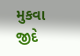મુકવા જીદે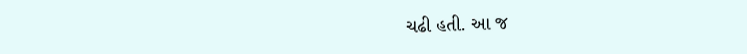ચઢી હતી. આ જ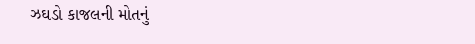ઝઘડો કાજલની મોતનું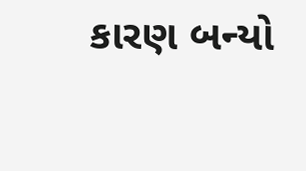કારણ બન્યો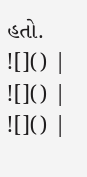હતો.
![]() |
![]() |
![]() |